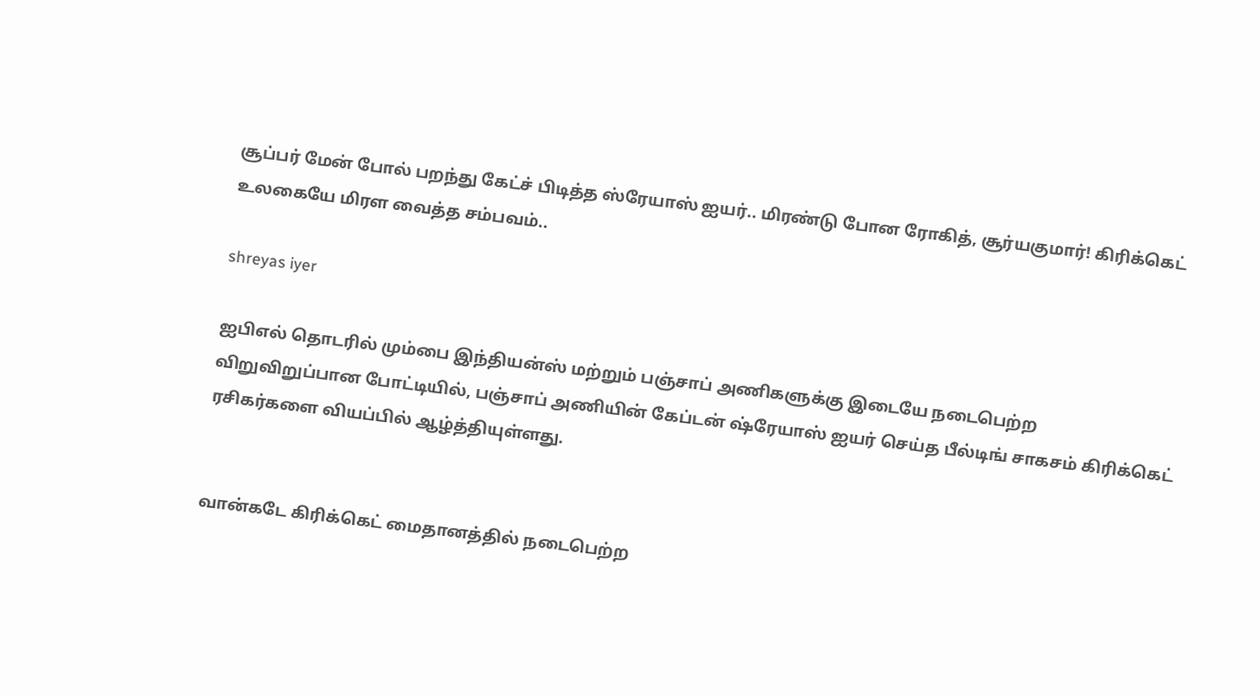சூப்பர் மேன் போல் பறந்து கேட்ச் பிடித்த ஸ்ரேயாஸ் ஐயர்.. மிரண்டு போன ரோகித், சூர்யகுமார்! கிரிக்கெட் உலகையே மிரள வைத்த சம்பவம்..

shreyas iyer

ஐபிஎல் தொடரில் மும்பை இந்தியன்ஸ் மற்றும் பஞ்சாப் அணிகளுக்கு இடையே நடைபெற்ற விறுவிறுப்பான போட்டியில், பஞ்சாப் அணியின் கேப்டன் ஷ்ரேயாஸ் ஐயர் செய்த பீல்டிங் சாகசம் கிரிக்கெட் ரசிகர்களை வியப்பில் ஆழ்த்தியுள்ளது.


வான்கடே கிரிக்கெட் மைதானத்தில் நடைபெற்ற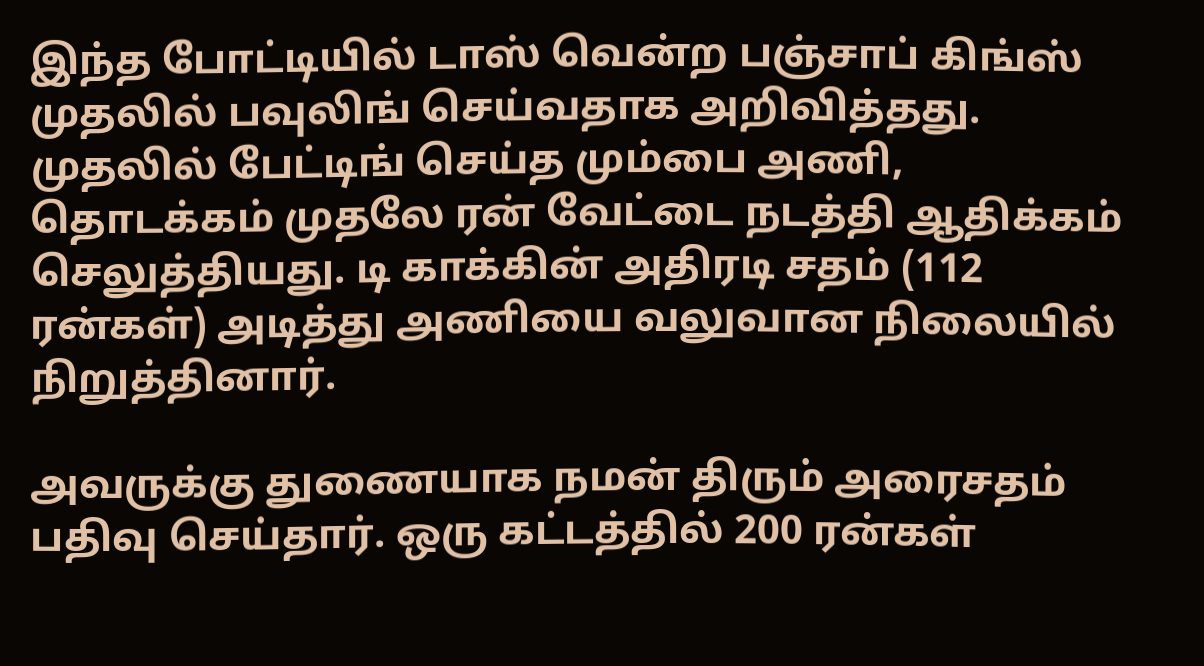இந்த போட்டியில் டாஸ் வென்ற பஞ்சாப் கிங்ஸ் முதலில் பவுலிங் செய்வதாக அறிவித்தது.  முதலில் பேட்டிங் செய்த மும்பை அணி, தொடக்கம் முதலே ரன் வேட்டை நடத்தி ஆதிக்கம் செலுத்தியது. டி காக்கின் அதிரடி சதம் (112 ரன்கள்) அடித்து அணியை வலுவான நிலையில் நிறுத்தினார்.

அவருக்கு துணையாக நமன் திரும் அரைசதம் பதிவு செய்தார். ஒரு கட்டத்தில் 200 ரன்கள்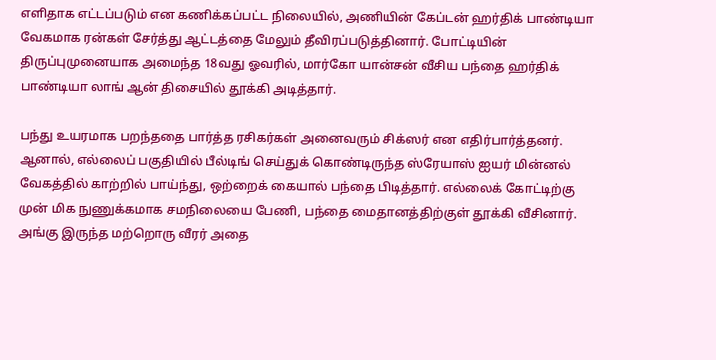எளிதாக எட்டப்படும் என கணிக்கப்பட்ட நிலையில், அணியின் கேப்டன் ஹர்திக் பாண்டியா வேகமாக ரன்கள் சேர்த்து ஆட்டத்தை மேலும் தீவிரப்படுத்தினார். போட்டியின் திருப்புமுனையாக அமைந்த 18வது ஓவரில், மார்கோ யான்சன் வீசிய பந்தை ஹர்திக் பாண்டியா லாங் ஆன் திசையில் தூக்கி அடித்தார்.

பந்து உயரமாக பறந்ததை பார்த்த ரசிகர்கள் அனைவரும் சிக்ஸர் என எதிர்பார்த்தனர். ஆனால், எல்லைப் பகுதியில் பீல்டிங் செய்துக் கொண்டிருந்த ஸ்ரேயாஸ் ஐயர் மின்னல் வேகத்தில் காற்றில் பாய்ந்து, ஒற்றைக் கையால் பந்தை பிடித்தார். எல்லைக் கோட்டிற்கு முன் மிக நுணுக்கமாக சமநிலையை பேணி, பந்தை மைதானத்திற்குள் தூக்கி வீசினார். அங்கு இருந்த மற்றொரு வீரர் அதை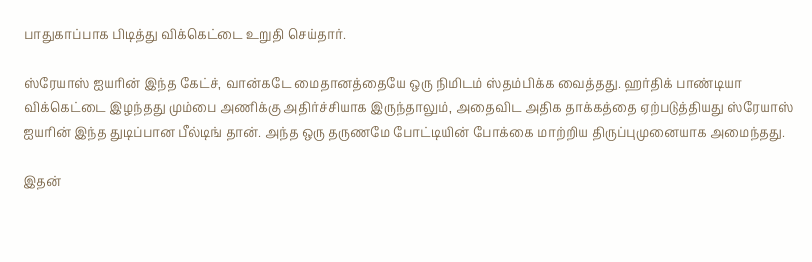பாதுகாப்பாக பிடித்து விக்கெட்டை உறுதி செய்தார்.

ஸ்ரேயாஸ் ஐயரின் இந்த கேட்ச், வான்கடே மைதானத்தையே ஒரு நிமிடம் ஸ்தம்பிக்க வைத்தது. ஹர்திக் பாண்டியா விக்கெட்டை இழந்தது மும்பை அணிக்கு அதிர்ச்சியாக இருந்தாலும், அதைவிட அதிக தாக்கத்தை ஏற்படுத்தியது ஸ்ரேயாஸ் ஐயரின் இந்த துடிப்பான பீல்டிங் தான். அந்த ஒரு தருணமே போட்டியின் போக்கை மாற்றிய திருப்புமுனையாக அமைந்தது.

இதன்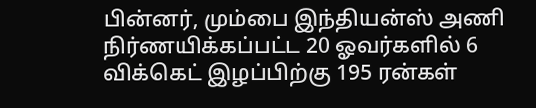பின்னர், மும்பை இந்தியன்ஸ் அணி நிர்ணயிக்கப்பட்ட 20 ஓவர்களில் 6 விக்கெட் இழப்பிற்கு 195 ரன்கள்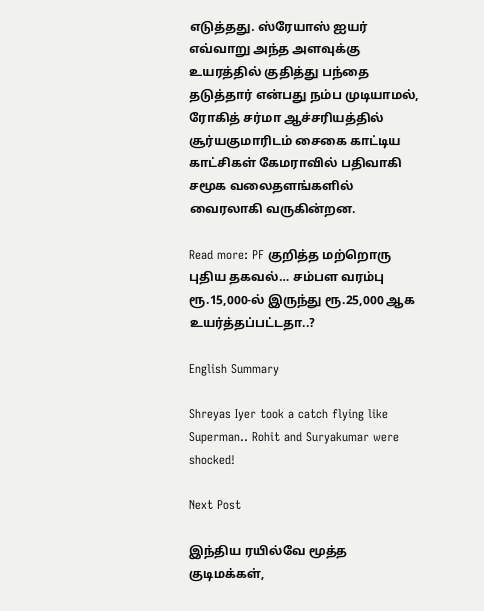எடுத்தது. ஸ்ரேயாஸ் ஐயர் எவ்வாறு அந்த அளவுக்கு உயரத்தில் குதித்து பந்தை தடுத்தார் என்பது நம்ப முடியாமல், ரோகித் சர்மா ஆச்சரியத்தில் சூர்யகுமாரிடம் சைகை காட்டிய காட்சிகள் கேமராவில் பதிவாகி சமூக வலைதளங்களில் வைரலாகி வருகின்றன.

Read more: PF குறித்த மற்றொரு புதிய தகவல்… சம்பள வரம்பு ரூ.15,000-ல் இருந்து ரூ.25,000 ஆக உயர்த்தப்பட்டதா..?

English Summary

Shreyas Iyer took a catch flying like Superman.. Rohit and Suryakumar were shocked!

Next Post

இந்திய ரயில்வே மூத்த குடிமக்கள்,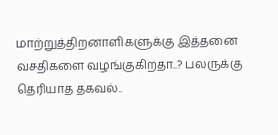மாற்றுத்திறனாளிகளுக்கு இத்தனை வசதிகளை வழங்குகிறதா..? பலருக்கு தெரியாத தகவல்..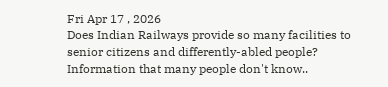Fri Apr 17 , 2026
Does Indian Railways provide so many facilities to senior citizens and differently-abled people? Information that many people don't know..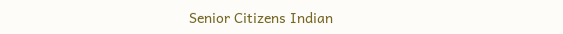Senior Citizens Indian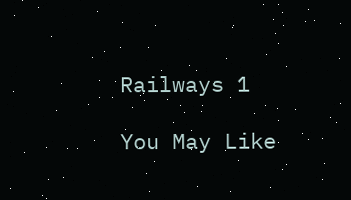Railways 1

You May Like